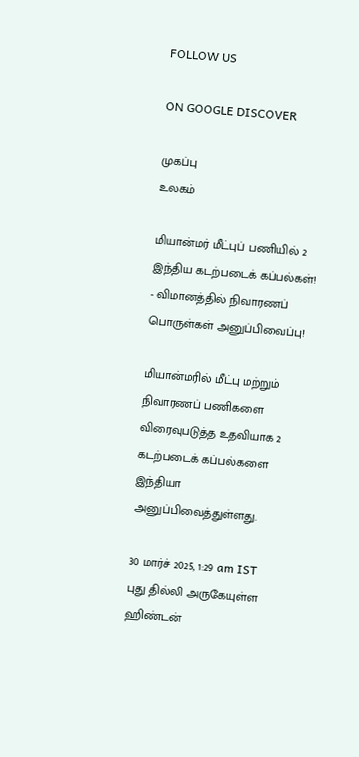FOLLOW US

ON GOOGLE DISCOVER

முகப்பு
உலகம்

மியான்மர் மீட்புப் பணியில் 2 இந்திய கடற்படைக் கப்பல்கள்! - விமானத்தில் நிவாரணப் பொருள்கள் அனுப்பிவைப்பு!

மியான்மரில் மீட்பு மற்றும் நிவாரணப் பணிகளை விரைவுபடுத்த உதவியாக 2 கடற்படைக் கப்பல்களை இந்தியா அனுப்பிவைத்துள்ளது.

30 மார்ச் 2025, 1:29 am IST
புது தில்லி அருகேயுள்ள ஹிண்டன்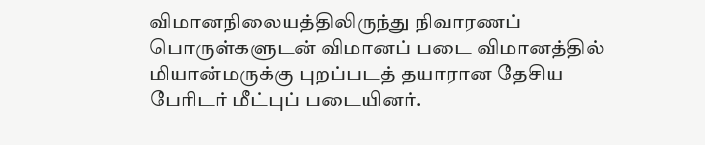விமானநிலையத்திலிருந்து நிவாரணப் பொருள்களுடன் விமானப் படை விமானத்தில் மியான்மருக்கு புறப்படத் தயாரான தேசிய பேரிடர் மீட்புப் படையினர்.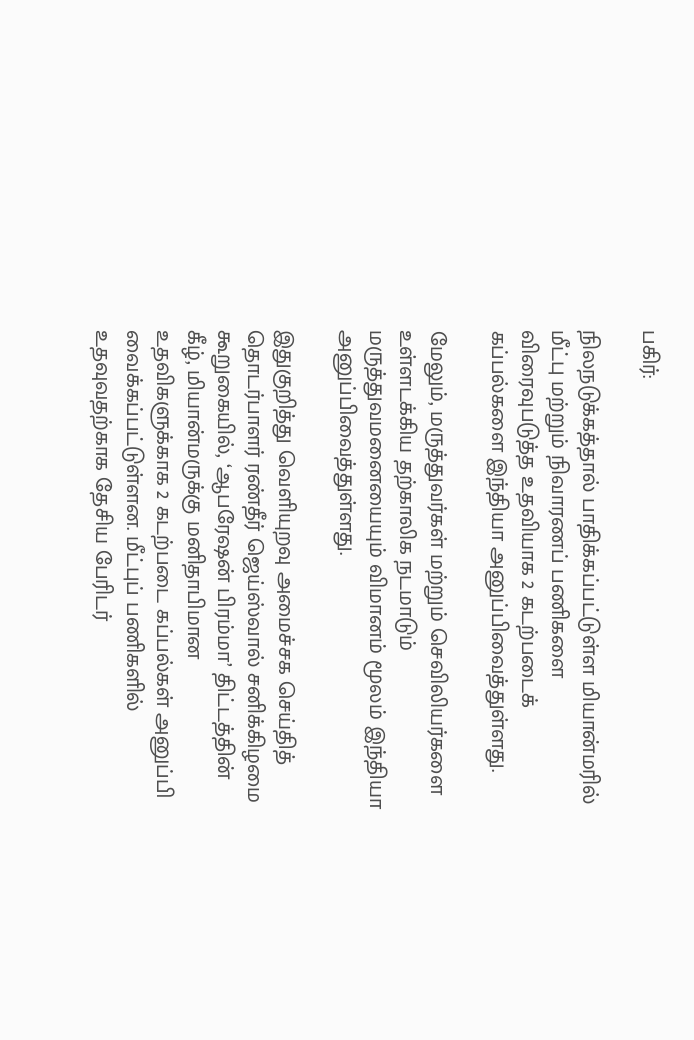பகிர்:

நிலநடுக்கத்தால் பாதிக்கப்பட்டுள்ள மியான்மரில் மீட்பு மற்றும் நிவாரணப் பணிகளை விரைவுபடுத்த உதவியாக 2 கடற்படைக் கப்பல்களை இந்தியா அனுப்பிவைத்துள்ளது.

மேலும், மருத்துவர்கள் மற்றும் செவிலியர்களை உள்ளடக்கிய தற்காலிக நடமாடும் மருத்துவமனையையும் விமானம் மூலம் இந்தியா அனுப்பிவைத்துள்ளது.

இதுகுறித்து வெளியுறவு அமைச்சக செய்தித் தொடர்பாளர் ரண்தீர் ஜெய்ஸ்வால் சனிக்கிழமை கூறுகையில், ‘ஆபரேஷன் பிரம்மா’ திட்டத்தின் கீழ், மியான்மருக்கு மனிதாபிமான உதவிகளுக்காக 2 கடற்படை கப்பல்கள் அனுப்பி வைக்கப்பட்டுள்ளன. மீட்புப் பணிகளில் உதவுவதற்காக தேசிய பேரிடர்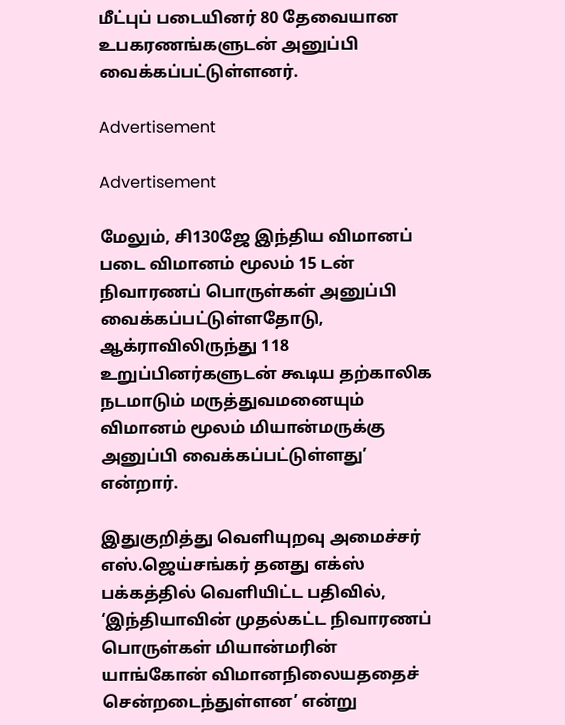மீட்புப் படையினர் 80 தேவையான உபகரணங்களுடன் அனுப்பி வைக்கப்பட்டுள்ளனர்.

Advertisement

Advertisement

மேலும், சி130ஜே இந்திய விமானப் படை விமானம் மூலம் 15 டன் நிவாரணப் பொருள்கள் அனுப்பி வைக்கப்பட்டுள்ளதோடு, ஆக்ராவிலிருந்து 118 உறுப்பினர்களுடன் கூடிய தற்காலிக நடமாடும் மருத்துவமனையும் விமானம் மூலம் மியான்மருக்கு அனுப்பி வைக்கப்பட்டுள்ளது’ என்றார்.

இதுகுறித்து வெளியுறவு அமைச்சர் எஸ்.ஜெய்சங்கர் தனது எக்ஸ் பக்கத்தில் வெளியிட்ட பதிவில், ‘இந்தியாவின் முதல்கட்ட நிவாரணப் பொருள்கள் மியான்மரின் யாங்கோன் விமானநிலையததைச் சென்றடைந்துள்ளன’ என்று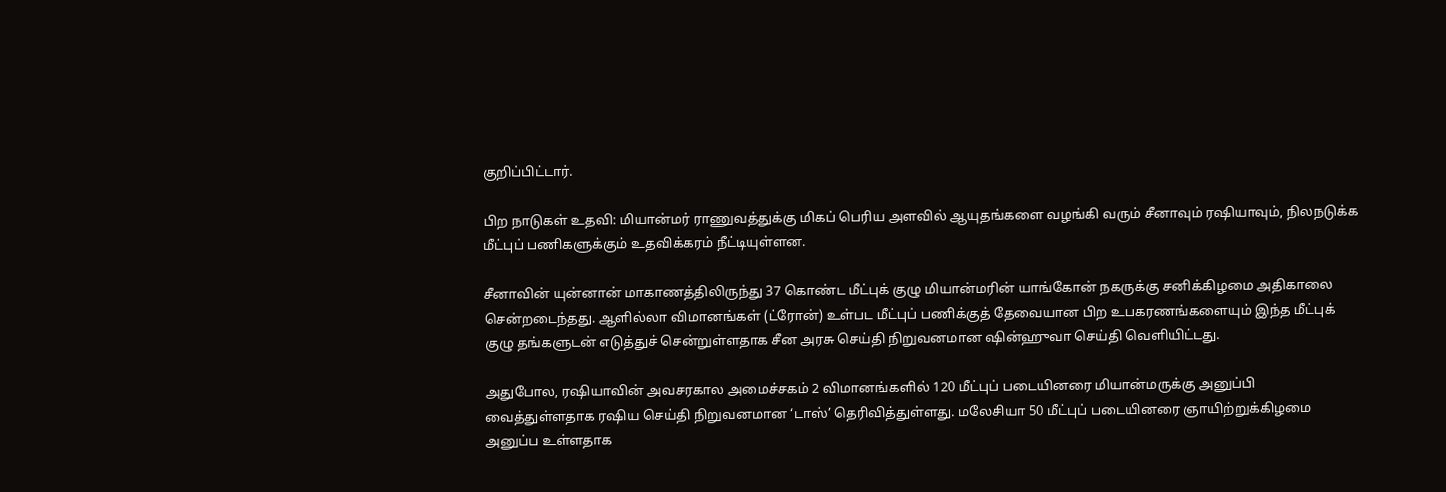குறிப்பிட்டார்.

பிற நாடுகள் உதவி: மியான்மர் ராணுவத்துக்கு மிகப் பெரிய அளவில் ஆயுதங்களை வழங்கி வரும் சீனாவும் ரஷியாவும், நிலநடுக்க மீட்புப் பணிகளுக்கும் உதவிக்கரம் நீட்டியுள்ளன.

சீனாவின் யுன்னான் மாகாணத்திலிருந்து 37 கொண்ட மீட்புக் குழு மியான்மரின் யாங்கோன் நகருக்கு சனிக்கிழமை அதிகாலை சென்றடைந்தது. ஆளில்லா விமானங்கள் (ட்ரோன்) உள்பட மீட்புப் பணிக்குத் தேவையான பிற உபகரணங்களையும் இந்த மீட்புக் குழு தங்களுடன் எடுத்துச் சென்றுள்ளதாக சீன அரசு செய்தி நிறுவனமான ஷின்ஹுவா செய்தி வெளியிட்டது.

அதுபோல, ரஷியாவின் அவசரகால அமைச்சகம் 2 விமானங்களில் 120 மீட்புப் படையினரை மியான்மருக்கு அனுப்பி வைத்துள்ளதாக ரஷிய செய்தி நிறுவனமான ‘டாஸ்’ தெரிவித்துள்ளது. மலேசியா 50 மீட்புப் படையினரை ஞாயிற்றுக்கிழமை அனுப்ப உள்ளதாக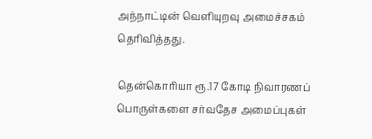அந்நாட்டின் வெளியுறவு அமைச்சகம் தெரிவித்தது.

தென்கொரியா ரூ.17 கோடி நிவாரணப் பொருள்களை சர்வதேச அமைப்புகள்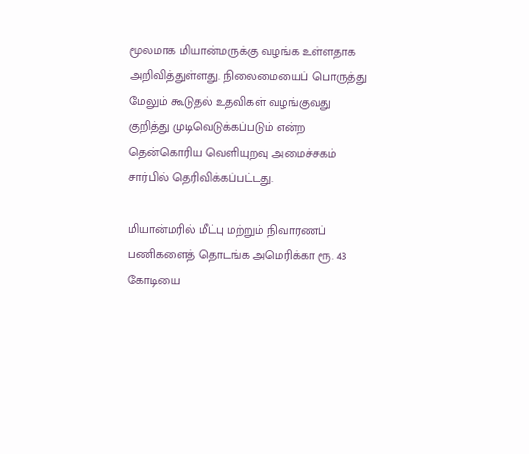மூலமாக மியான்மருக்கு வழங்க உள்ளதாக அறிவித்துள்ளது. நிலைமையைப் பொருத்து மேலும் கூடுதல் உதவிகள் வழங்குவது குறித்து முடிவெடுக்கப்படும் என்ற தென்கொரிய வெளியுறவு அமைச்சகம் சார்பில் தெரிவிக்கப்பட்டது.

மியான்மரில் மீட்பு மற்றும் நிவாரணப் பணிகளைத் தொடங்க அமெரிக்கா ரூ. 43 கோடியை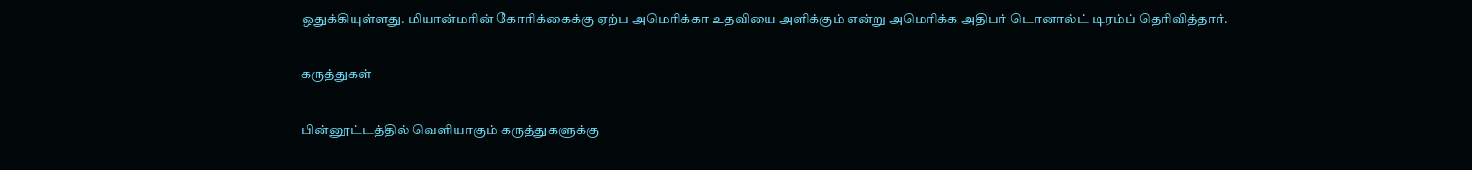ஒதுக்கியுள்ளது. மியான்மரின் கோரிக்கைக்கு ஏற்ப அமெரிக்கா உதவியை அளிக்கும் என்று அமெரிக்க அதிபர் டொனால்ட் டிரம்ப் தெரிவித்தார்.

கருத்துகள்

பின்னூட்டத்தில் வெளியாகும் கருத்துகளுக்கு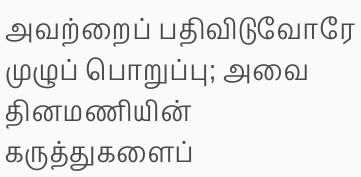அவற்றைப் பதிவிடுவோரே முழுப் பொறுப்பு; அவை தினமணியின் கருத்துகளைப்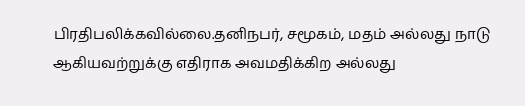பிரதிபலிக்கவில்லை.தனிநபர், சமூகம், மதம் அல்லது நாடு ஆகியவற்றுக்கு எதிராக அவமதிக்கிற அல்லது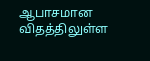ஆபாசமான விதத்திலுள்ள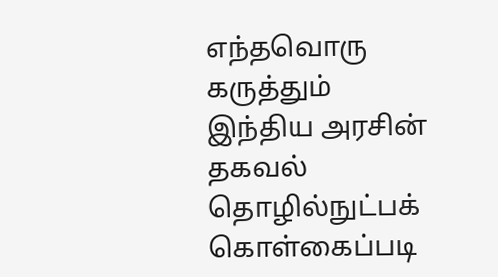எந்தவொரு கருத்தும் இந்திய அரசின் தகவல் தொழில்நுட்பக் கொள்கைப்படி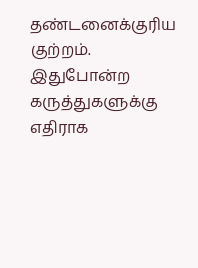தண்டனைக்குரிய குற்றம். இதுபோன்ற கருத்துகளுக்கு எதிராக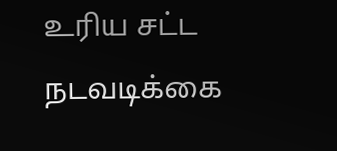உரிய சட்ட நடவடிக்கை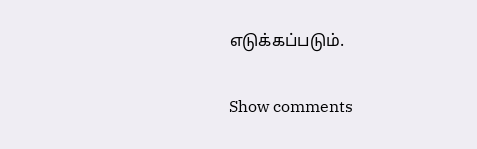எடுக்கப்படும்.

Show comments